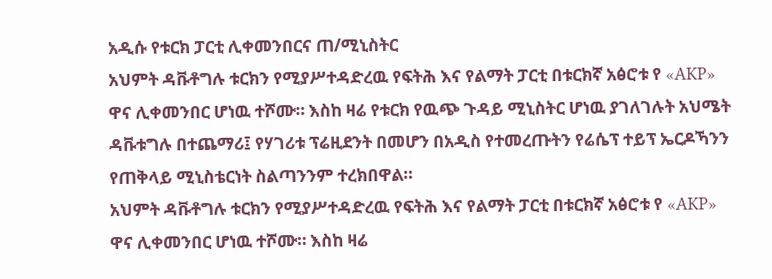አዲሱ የቱርክ ፓርቲ ሊቀመንበርና ጠ/ሚኒስትር
አህምት ዳቩቶግሉ ቱርክን የሚያሥተዳድረዉ የፍትሕ እና የልማት ፓርቲ በቱርክኛ አፅሮቱ የ «AKP» ዋና ሊቀመንበር ሆነዉ ተሾሙ። እስከ ዛሬ የቱርክ የዉጭ ጉዳይ ሚኒስትር ሆነዉ ያገለገሉት አህሜት ዳቩቱግሉ በተጨማሪ፤ የሃገሪቱ ፕሬዚደንት በመሆን በአዲስ የተመረጡትን የሬሴፕ ተይፕ ኤርዶኻንን የጠቅላይ ሚኒስቴርነት ስልጣንንም ተረክበዋል።
አህምት ዳቩቶግሉ ቱርክን የሚያሥተዳድረዉ የፍትሕ እና የልማት ፓርቲ በቱርክኛ አፅሮቱ የ «AKP» ዋና ሊቀመንበር ሆነዉ ተሾሙ። እስከ ዛሬ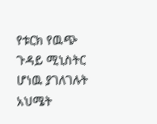የቱርክ የዉጭ ጉዳይ ሚኒስትር ሆነዉ ያገለገሉት አህሜት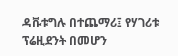ዳቩቱግሉ በተጨማሪ፤ የሃገሪቱ ፕሬዚደንት በመሆን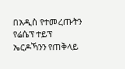በአዲስ የተመረጡትን የሬሴፕ ተይፕ ኤርዶኻንን የጠቅላይ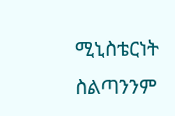ሚኒስቴርነት ስልጣንንም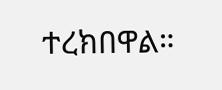ተረክበዋል።